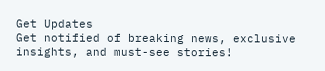Get Updates
Get notified of breaking news, exclusive insights, and must-see stories!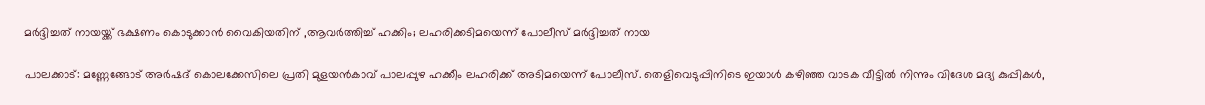മർദ്ദിച്ചത് നായയ്ക്ക് ഭക്ഷണം കൊടുക്കാൻ വൈകിയതിന് ,ആവർത്തിച്ച് ഹക്കിം; ലഹരിക്കടിമയെന്ന് പോലീസ് മർദ്ദിച്ചത് നായ

പാലക്കാട്: മണ്ണേങ്ങോട് അർഷദ് കൊലക്കേസിലെ പ്രതി മുളയൻകാവ് പാലപ്പുഴ ഹക്കീം ലഹരിക്ക് അടിമയെന്ന് പോലീസ്. തെളിവെടുപ്പിനിടെ ഇയാൾ കഴിഞ്ഞ വാടക വീട്ടിൽ നിന്നും വിദേശ മദ്യ കുപ്പികൾ,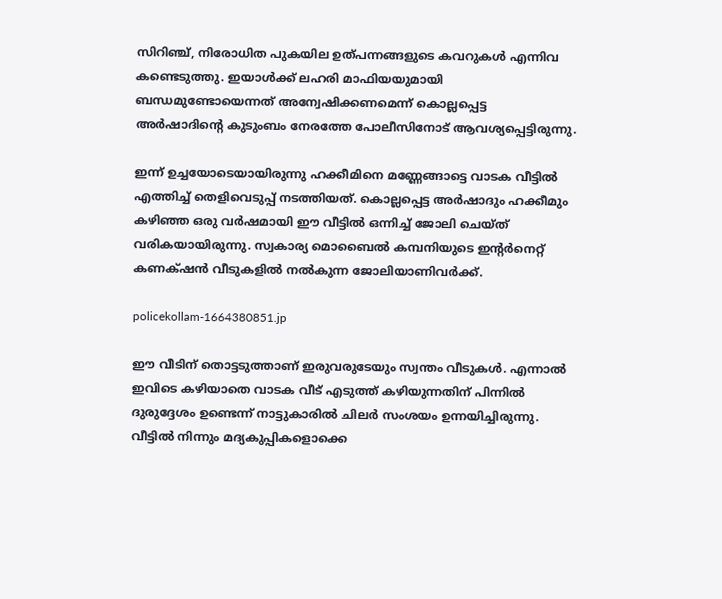സിറിഞ്ച്, നിരോധിത പുകയില ഉത്പന്നങ്ങളുടെ കവറുകൾ എന്നിവ കണ്ടെടുത്തു. ഇയാൾക്ക് ലഹരി മാഫിയയുമായി ബന്ധമുണ്ടോയെന്നത് അന്വേഷിക്കണമെന്ന് കൊല്ലപ്പെട്ട അർഷാദിന്റെ കുടുംബം നേരത്തേ പോലീസിനോട് ആവശ്യപ്പെട്ടിരുന്നു.

ഇന്ന് ഉച്ചയോടെയായിരുന്നു ഹക്കീമിനെ മണ്ണേങ്ങാട്ടെ വാടക വീട്ടിൽ എത്തിച്ച് തെളിവെടുപ്പ് നടത്തിയത്. കൊല്ലപ്പെട്ട അർഷാദും ഹക്കീമും കഴിഞ്ഞ ഒരു വർഷമായി ഈ വീട്ടിൽ ഒന്നിച്ച് ജോലി ചെയ്ത് വരികയായിരുന്നു. സ്വകാര്യ മൊബൈൽ കമ്പനിയുടെ ഇന്റർനെറ്റ് കണക്‌ഷൻ വീടുകളിൽ നൽകുന്ന ജോലിയാണിവർക്ക്.

policekollam-1664380851.jp

ഈ വീടിന് തൊട്ടടുത്താണ് ഇരുവരുടേയും സ്വന്തം വീടുകൾ. എന്നാൽ ഇവിടെ കഴിയാതെ വാടക വീട് എടുത്ത് കഴിയുന്നതിന് പിന്നിൽ ദുരുദ്ദേശം ഉണ്ടെന്ന് നാട്ടുകാരിൽ ചിലർ സംശയം ഉന്നയിച്ചിരുന്നു. വീട്ടിൽ നിന്നും മദ്യകുപ്പികളൊക്കെ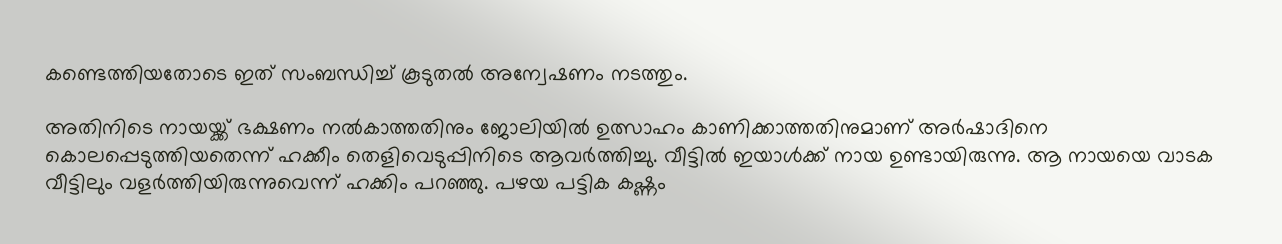കണ്ടെത്തിയതോടെ ഇത് സംബന്ധിച്ച് കൂടുതൽ അന്വേഷണം നടത്തും.

അതിനിടെ നായയ്ക്ക് ഭക്ഷണം നൽകാത്തതിനും ജോലിയിൽ ഉത്സാഹം കാണിക്കാത്തതിനുമാണ് അർഷാദിനെ കൊലപ്പെടുത്തിയതെന്ന് ഹക്കീം തെളിവെടുപ്പിനിടെ ആവർത്തിച്ചു. വീട്ടിൽ ഇയാൾക്ക് നായ ഉണ്ടായിരുന്നു. ആ നായയെ വാടക വീട്ടിലും വളർത്തിയിരുന്നുവെന്ന് ഹക്കിം പറഞ്ഞു. പഴയ പട്ടിക കഷ്ണം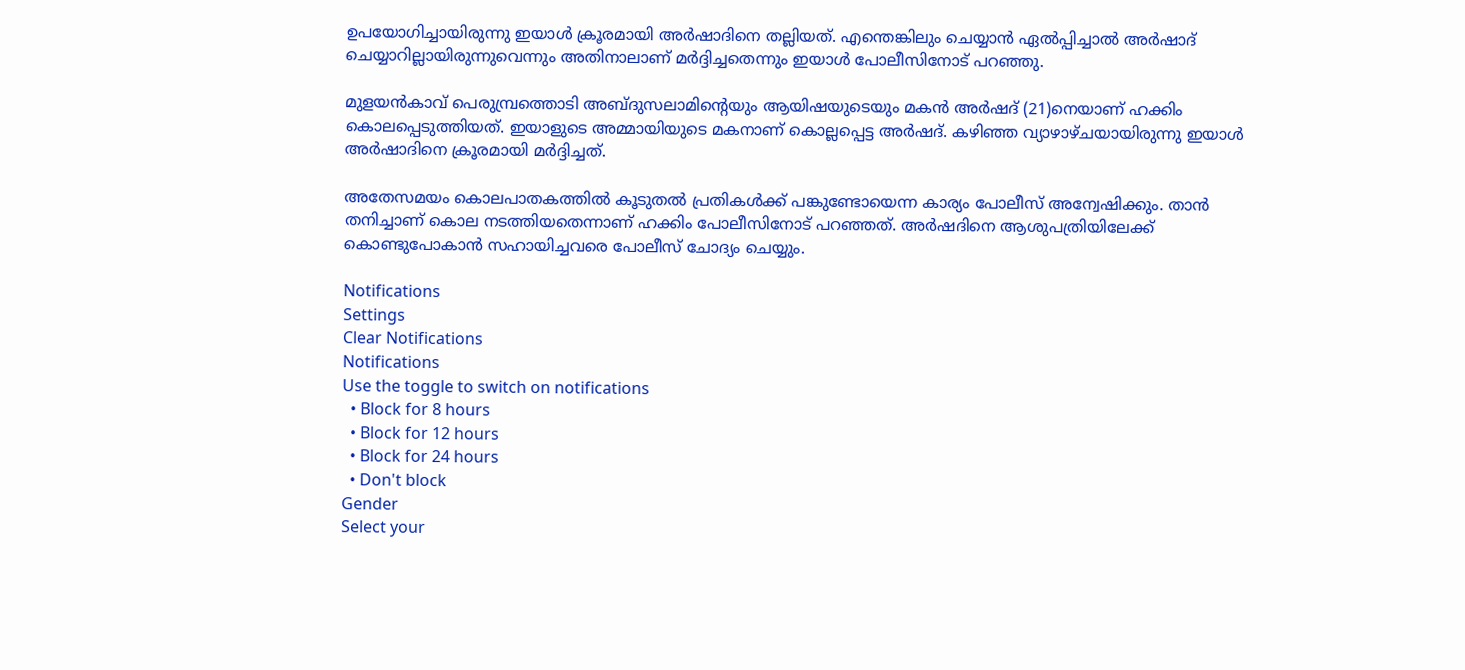ഉപയോഗിച്ചായിരുന്നു ഇയാൾ ക്രൂരമായി അർഷാദിനെ തല്ലിയത്. എന്തെങ്കിലും ചെയ്യാൻ ഏൽപ്പിച്ചാൽ അർഷാദ് ചെയ്യാറില്ലായിരുന്നുവെന്നും അതിനാലാണ് മർദ്ദിച്ചതെന്നും ഇയാൾ പോലീസിനോട് പറഞ്ഞു.

മുളയൻകാവ് പെരുമ്പ്രത്തൊടി അബ്ദുസലാമിന്റെയും ആയിഷയുടെയും മകൻ അർഷദ് (21)നെയാണ് ഹക്കിം കൊലപ്പെടുത്തിയത്. ഇയാളുടെ അമ്മായിയുടെ മകനാണ് കൊല്ലപ്പെട്ട അർഷദ്. കഴിഞ്ഞ വ്യാഴാഴ്ചയായിരുന്നു ഇയാൾ അർഷാദിനെ ക്രൂരമായി മർദ്ദിച്ചത്.

അതേസമയം കൊലപാതകത്തിൽ കൂടുതൽ പ്രതികൾക്ക് പങ്കുണ്ടോയെന്ന കാര്യം പോലീസ് അന്വേഷിക്കും. താൻ തനിച്ചാണ് കൊല നടത്തിയതെന്നാണ് ഹക്കിം പോലീസിനോട് പറഞ്ഞത്. അർഷദിനെ ആശുപത്രിയിലേക്ക് കൊണ്ടുപോകാൻ സഹായിച്ചവരെ പോലീസ് ചോദ്യം ചെയ്യും.

Notifications
Settings
Clear Notifications
Notifications
Use the toggle to switch on notifications
  • Block for 8 hours
  • Block for 12 hours
  • Block for 24 hours
  • Don't block
Gender
Select your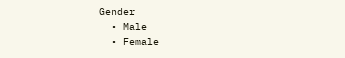Gender
  • Male
  • Female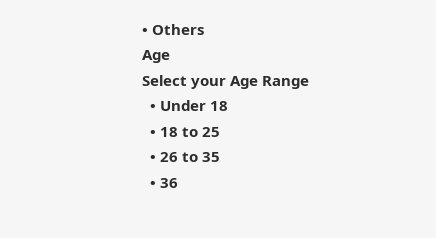• Others
Age
Select your Age Range
  • Under 18
  • 18 to 25
  • 26 to 35
  • 36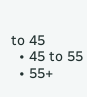to 45
  • 45 to 55
  • 55+